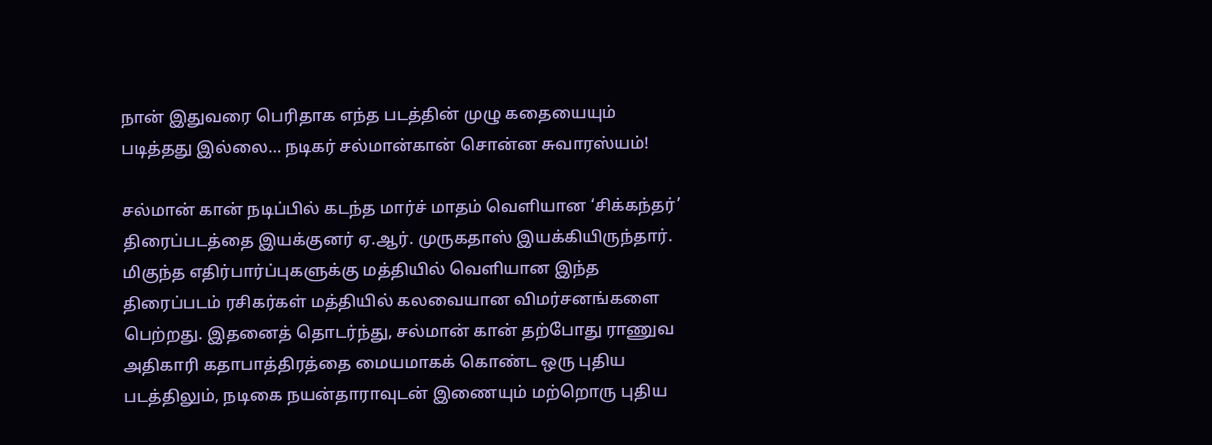நான் இதுவரை பெரிதாக எந்த படத்தின் முழு கதையையும் படித்தது இல்லை… நடிகர் சல்மான்கான் சொன்ன சுவாரஸ்யம்!

சல்மான் கான் நடிப்பில் கடந்த மார்ச் மாதம் வெளியான ‘சிக்கந்தர்’ திரைப்படத்தை இயக்குனர் ஏ.ஆர். முருகதாஸ் இயக்கியிருந்தார். மிகுந்த எதிர்பார்ப்புகளுக்கு மத்தியில் வெளியான இந்த திரைப்படம் ரசிகர்கள் மத்தியில் கலவையான விமர்சனங்களை பெற்றது. இதனைத் தொடர்ந்து, சல்மான் கான் தற்போது ராணுவ அதிகாரி கதாபாத்திரத்தை மையமாகக் கொண்ட ஒரு புதிய படத்திலும், நடிகை நயன்தாராவுடன் இணையும் மற்றொரு புதிய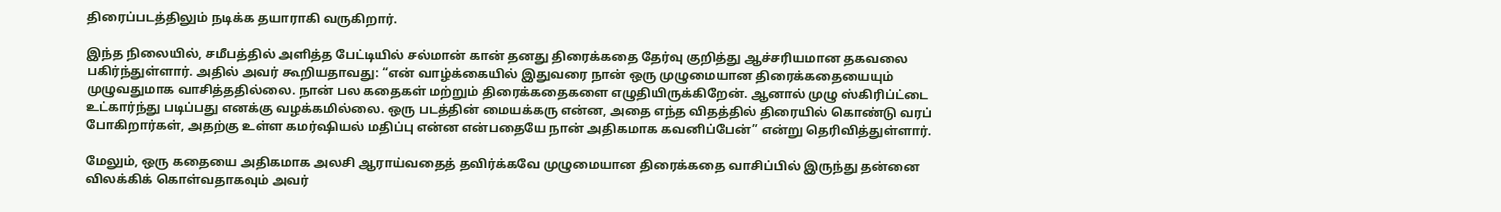திரைப்படத்திலும் நடிக்க தயாராகி வருகிறார்.

இந்த நிலையில், சமீபத்தில் அளித்த பேட்டியில் சல்மான் கான் தனது திரைக்கதை தேர்வு குறித்து ஆச்சரியமான தகவலை பகிர்ந்துள்ளார். அதில் அவர் கூறியதாவது: “என் வாழ்க்கையில் இதுவரை நான் ஒரு முழுமையான திரைக்கதையையும் முழுவதுமாக வாசித்ததில்லை. நான் பல கதைகள் மற்றும் திரைக்கதைகளை எழுதியிருக்கிறேன். ஆனால் முழு ஸ்கிரிப்ட்டை உட்கார்ந்து படிப்பது எனக்கு வழக்கமில்லை. ஒரு படத்தின் மையக்கரு என்ன, அதை எந்த விதத்தில் திரையில் கொண்டு வரப் போகிறார்கள், அதற்கு உள்ள கமர்ஷியல் மதிப்பு என்ன என்பதையே நான் அதிகமாக கவனிப்பேன்” என்று தெரிவித்துள்ளார்.

மேலும், ஒரு கதையை அதிகமாக அலசி ஆராய்வதைத் தவிர்க்கவே முழுமையான திரைக்கதை வாசிப்பில் இருந்து தன்னை விலக்கிக் கொள்வதாகவும் அவர்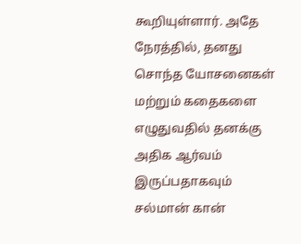கூறியுள்ளார். அதே நேரத்தில், தனது சொந்த யோசனைகள் மற்றும் கதைகளை எழுதுவதில் தனக்கு அதிக ஆர்வம் இருப்பதாகவும் சல்மான் கான்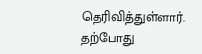தெரிவித்துள்ளார். தற்போது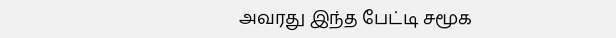அவரது இந்த பேட்டி சமூக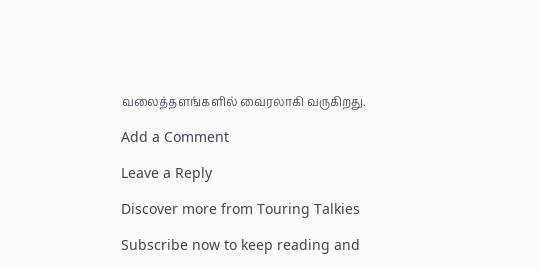வலைத்தளங்களில் வைரலாகி வருகிறது.

Add a Comment

Leave a Reply

Discover more from Touring Talkies

Subscribe now to keep reading and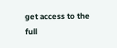get access to the full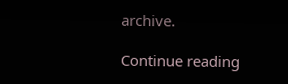archive.

Continue reading